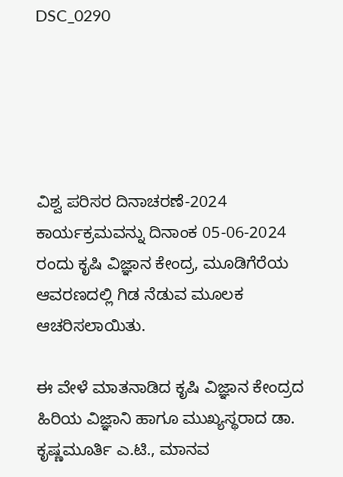DSC_0290





ವಿಶ್ವ ಪರಿಸರ ದಿನಾಚರಣೆ-2024 ಕಾರ್ಯಕ್ರಮವನ್ನು ದಿನಾಂಕ 05-06-2024 ರಂದು ಕೃಷಿ ವಿಜ್ಞಾನ ಕೇಂದ್ರ, ಮೂಡಿಗೆರೆಯ ಆವರಣದಲ್ಲಿ ಗಿಡ ನೆಡುವ ಮೂಲಕ ಆಚರಿಸಲಾಯಿತು.

ಈ ವೇಳೆ ಮಾತನಾಡಿದ ಕೃಷಿ ವಿಜ್ಞಾನ ಕೇಂದ್ರದ ಹಿರಿಯ ವಿಜ್ಞಾನಿ ಹಾಗೂ ಮುಖ್ಯಸ್ಥರಾದ ಡಾ. ಕೃಷ್ಣಮೂರ್ತಿ ಎ.ಟಿ., ಮಾನವ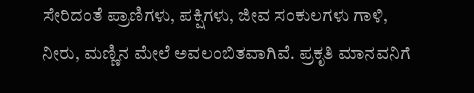ಸೇರಿದಂತೆ ಪ್ರಾಣಿಗಳು, ಪಕ್ಷಿಗಳು, ಜೀವ ಸಂಕುಲಗಳು ಗಾಳಿ, ನೀರು, ಮಣ್ಣಿನ ಮೇಲೆ ಅವಲಂಬಿತವಾಗಿವೆ. ಪ್ರಕೃತಿ ಮಾನವನಿಗೆ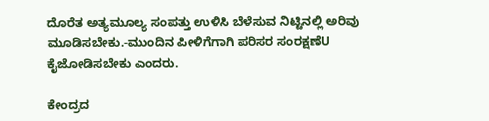ದೊರೆತ ಅತ್ಯಮೂಲ್ಯ ಸಂಪತ್ತು ಉಳಿಸಿ ಬೆಳೆಸುವ ನಿಟ್ಟಿನಲ್ಲಿ ಅರಿವು ಮೂಡಿಸಬೇಕು.-ಮುಂದಿನ ಪೀಳಿಗೆಗಾಗಿ ಪರಿಸರ ಸಂರಕ್ಷಣೆU ಕೈಜೋಡಿಸಬೇಕು ಎಂದರು.

ಕೇಂದ್ರದ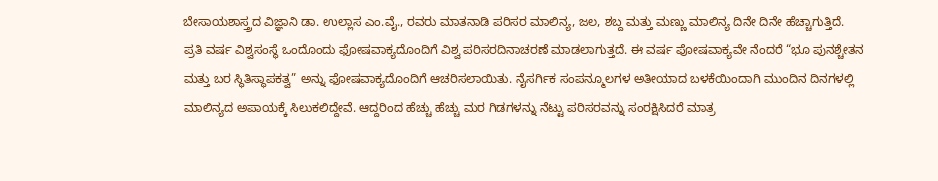ಬೇಸಾಯಶಾಸ್ತ್ರದ ವಿಜ್ಞಾನಿ ಡಾ. ಉಲ್ಲಾಸ ಎಂ.ವೈ., ರವರು ಮಾತನಾಡಿ ಪರಿಸರ ಮಾಲಿನ್ಯ, ಜಲ, ಶಬ್ದ ಮತ್ತು ಮಣ್ಣು ಮಾಲಿನ್ಯ ದಿನೇ ದಿನೇ ಹೆಚ್ಚಾಗುತ್ತಿದೆ. ಪ್ರತಿ ವರ್ಷ ವಿಶ್ವಸಂಸ್ಥೆ ಒಂದೊಂದು ಫೋಷವಾಕ್ಯದೊಂದಿಗೆ ವಿಶ್ವ ಪರಿಸರದಿನಾಚರಣೆ ಮಾಡಲಾಗುತ್ತದೆ. ಈ ವರ್ಷ ಪೋಷವಾಕ್ಯವೇ ನೆಂದರೆ “ಭೂ ಪುನಶ್ಚೇತನ ಮತ್ತು ಬರ ಸ್ಥಿತಿಸ್ಥಾಪಕತ್ವ” ಅನ್ನು ಫೋಷವಾಕ್ಯದೊಂದಿಗೆ ಆಚರಿಸಲಾಯಿತು. ನೈಸರ್ಗಿಕ ಸಂಪನ್ಮೂಲಗಳ ಅತೀಯಾದ ಬಳಕೆಯಿಂದಾಗಿ ಮುಂದಿನ ದಿನಗಳಲ್ಲಿ ಮಾಲಿನ್ಯದ ಅಪಾಯಕ್ಕೆ ಸಿಲುಕಲಿದ್ದೇವೆ. ಆದ್ದರಿಂದ ಹೆಚ್ಚು ಹೆಚ್ಚು ಮರ ಗಿಡಗಳನ್ನು ನೆಟ್ಟು ಪರಿಸರವನ್ನು ಸಂರಕ್ಷಿಸಿದರೆ ಮಾತ್ರ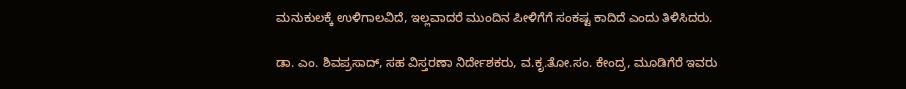ಮನುಕುಲಕ್ಕೆ ಉಳಿಗಾಲವಿದೆ, ಇಲ್ಲವಾದರೆ ಮುಂದಿನ ಪೀಳಿಗೆಗೆ ಸಂಕಷ್ಟ ಕಾದಿದೆ ಎಂದು ತಿಳಿಸಿದರು.

ಡಾ. ಎಂ. ಶಿವಪ್ರಸಾದ್‌, ಸಹ ವಿಸ್ತರಣಾ ನಿರ್ದೇಶಕರು, ವ.ಕೃ.ತೋ.ಸಂ. ಕೇಂದ್ರ, ಮೂಡಿಗೆರೆ ಇವರು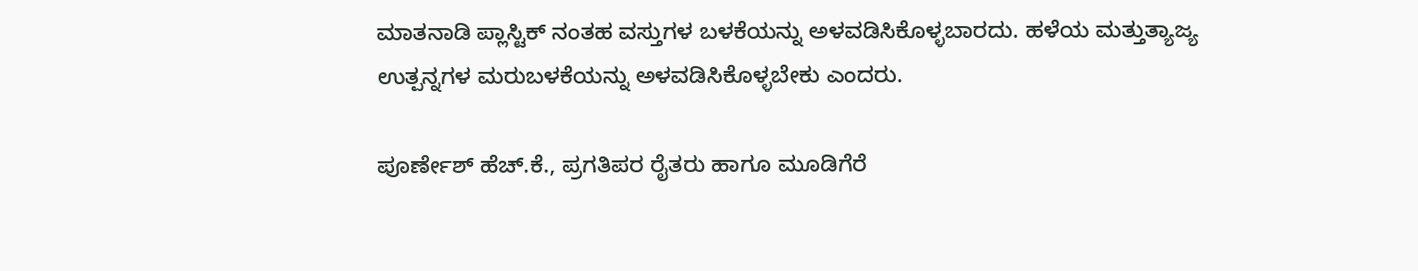ಮಾತನಾಡಿ ಪ್ಲಾಸ್ಟಿಕ್ ನಂತಹ ವಸ್ತುಗಳ ಬಳಕೆಯನ್ನು ಅಳವಡಿಸಿಕೊಳ್ಳಬಾರದು. ಹಳೆಯ ಮತ್ತುತ್ಯಾಜ್ಯ ಉತ್ಪನ್ನಗಳ ಮರುಬಳಕೆಯನ್ನು ಅಳವಡಿಸಿಕೊಳ್ಳಬೇಕು ಎಂದರು.

ಪೂರ್ಣೇಶ್‌ ಹೆಚ್.ಕೆ., ಪ್ರಗತಿಪರ ರೈತರು ಹಾಗೂ ಮೂಡಿಗೆರೆ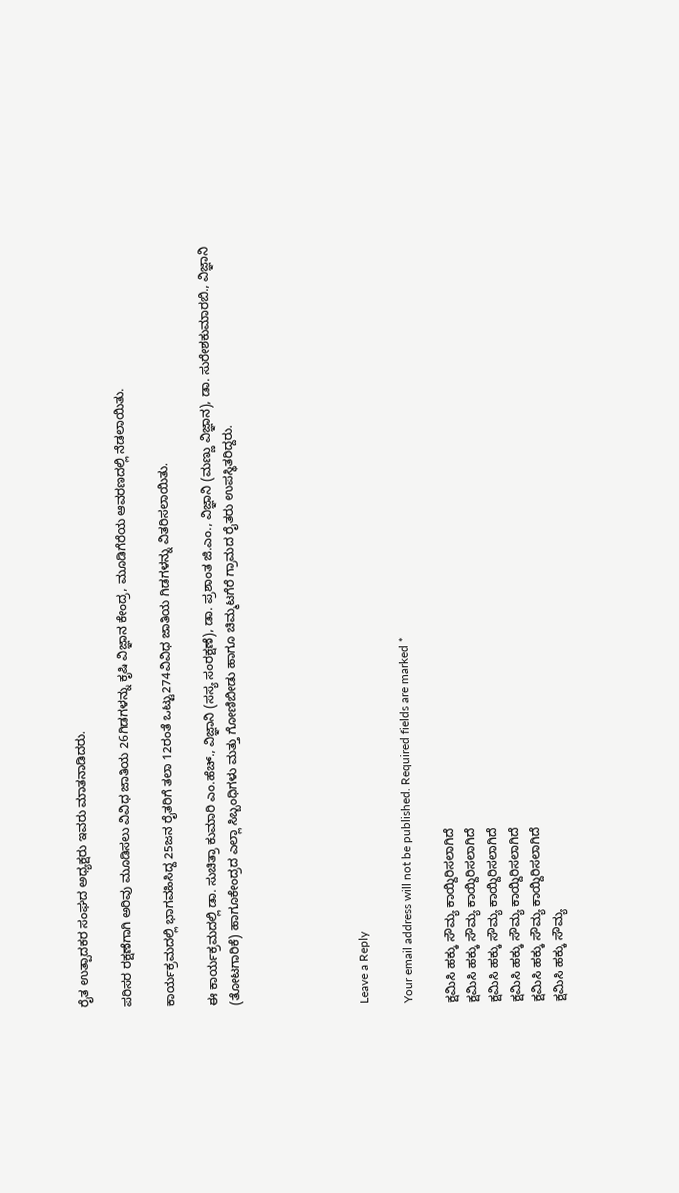ರೈತ ಉತ್ಪಾದಕರ ಸಂಘದ ಅಧ್ಯಕ್ಷರು ಇವರು ಮಾತನಾಡಿದರು.

ಪರಿಸರ ರಕ್ಷಣೆಗಾಗಿ ಅರಿವು ಮೂಡಿಸಲು ವಿವಿಧ ಜಾತಿಯ 26ಗಿಡಗಳನ್ನು ಕೃಷಿ ವಿಜ್ಞಾನ ಕೇಂದ್ರ, ಮೂಡಿಗೆರೆಯ ಆವರಣದಲ್ಲಿ ನೆಡಲಾಯಿತು.

ಕಾರ್ಯಕ್ರಮದಲ್ಲಿ ಭಾಗವಹಿಸಿದ್ದ 25ಜನ ರೈತರಿಗೆ ತಲಾ 12ರಂತೆ ಒಟ್ಟು274ವಿವಿಧ ಜಾತಿಯ ಗಿಡಗಳನ್ನು ವಿತರಿಸಲಾಯಿತು.

ಈ ಕಾರ್ಯಕ್ರಮದಲ್ಲಿ ಡಾ. ಸುಚಿತ್ರಾ ಕುಮಾರಿ ಎಂ.ಹೆಚ್., ವಿಜ್ಞಾನಿ (ಸಸ್ಯ ಸಂರಕ್ಷಣೆ), ಡಾ. ಪ್ರಶಾಂತ ಜಿ.ಎಂ., ವಿಜ್ಞಾನಿ (ಮಣ್ಣು ವಿಜ್ಞಾನ), ಡಾ. ಸುರೇಶಕುಮಾರಬಿ., ವಿಜ್ಞಾನಿ (ತೋಟಗಾರಿಕೆ) ಹಾಗೂಕೇಂದ್ರದ ಎಲ್ಲಾ ಸಿಬ್ಬಂಧಿಗಳು ಮತ್ತು ಗೋಣಿಬೀಡು ಹಾಗೂ ಚಿಮ್ಮಟಗೆರೆ ಗ್ರಾಮದ ರೈತರು ಉಪಸ್ಥಿತರಿದ್ದರು.





Leave a Reply

Your email address will not be published. Required fields are marked *

ಕ್ಷಮಿಸಿ ಹಕ್ಕು ಸೌಮ್ಯ ಕಾಯ್ದಿರಿಸಲಾಗಿದೆ
ಕ್ಷಮಿಸಿ ಹಕ್ಕು ಸೌಮ್ಯ ಕಾಯ್ದಿರಿಸಲಾಗಿದೆ
ಕ್ಷಮಿಸಿ ಹಕ್ಕು ಸೌಮ್ಯ ಕಾಯ್ದಿರಿಸಲಾಗಿದೆ
ಕ್ಷಮಿಸಿ ಹಕ್ಕು ಸೌಮ್ಯ ಕಾಯ್ದಿರಿಸಲಾಗಿದೆ
ಕ್ಷಮಿಸಿ ಹಕ್ಕು ಸೌಮ್ಯ ಕಾಯ್ದಿರಿಸಲಾಗಿದೆ
ಕ್ಷಮಿಸಿ ಹಕ್ಕು ಸೌಮ್ಯ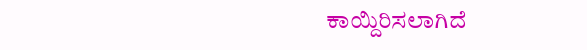ಕಾಯ್ದಿರಿಸಲಾಗಿದೆ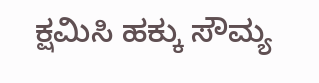ಕ್ಷಮಿಸಿ ಹಕ್ಕು ಸೌಮ್ಯ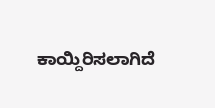ಕಾಯ್ದಿರಿಸಲಾಗಿದೆ